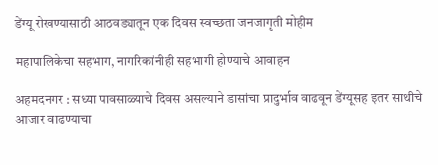डेंग्यू रोखण्यासाठी आठवड्यातून एक दिवस स्वच्छता जनजागृती मोहीम

महापालिकेचा सहभाग, नागरिकांनीही सहभागी होण्याचे आवाहन

अहमदनगर : सध्या पावसाळ्याचे दिवस असल्याने डासांचा प्रादुर्भाव वाढवून डेंग्यूसह इतर साथीचे आजार वाढण्याचा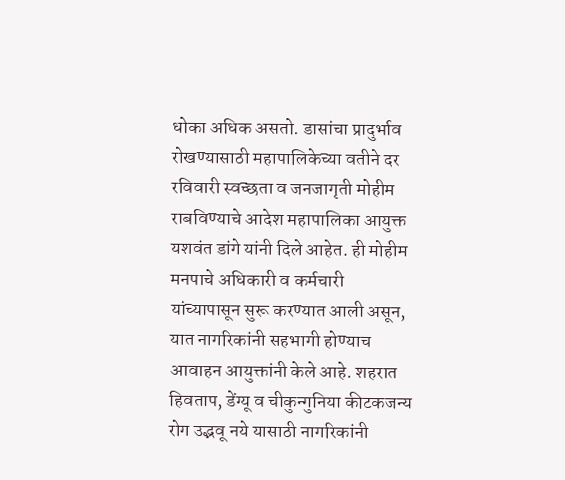धोका अधिक असतो. डासांचा प्रादुर्भाव रोखण्यासाठी महापालिकेच्या वतीने दर रविवारी स्वच्छता व जनजागृती मोहीम राबविण्याचे आदेश महापालिका आयुक्त यशवंत डांगे यांनी दिले आहेत. ही मोहीम मनपाचे अधिकारी व कर्मचारी यांच्यापासून सुरू करण्यात आली असून, यात नागरिकांनी सहभागी होण्याच आवाहन आयुक्तांनी केले आहे. शहरात हिवताप, डेंग्यू व चीकुन्गुनिया कीटकजन्य रोग उद्भवू नये यासाठी नागरिकांनी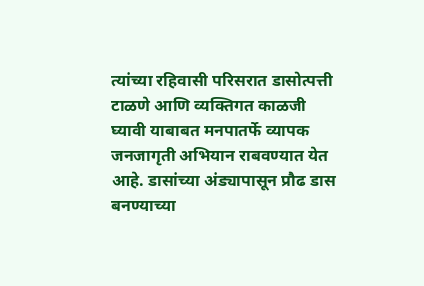त्यांच्या रहिवासी परिसरात डासोत्पत्ती टाळणे आणि व्यक्तिगत काळजी घ्यावी याबाबत मनपातर्फे व्यापक जनजागृती अभियान राबवण्यात येत आहे. डासांच्या अंड्यापासून प्रौढ डास बनण्याच्या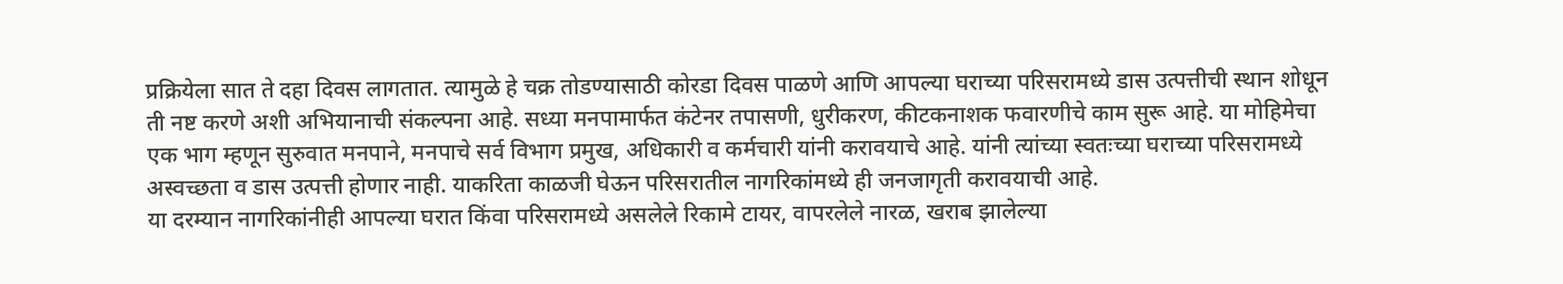प्रक्रियेला सात ते दहा दिवस लागतात. त्यामुळे हे चक्र तोडण्यासाठी कोरडा दिवस पाळणे आणि आपल्या घराच्या परिसरामध्ये डास उत्पत्तीची स्थान शोधून ती नष्ट करणे अशी अभियानाची संकल्पना आहे. सध्या मनपामार्फत कंटेनर तपासणी, धुरीकरण, कीटकनाशक फवारणीचे काम सुरू आहे. या मोहिमेचा एक भाग म्हणून सुरुवात मनपाने, मनपाचे सर्व विभाग प्रमुख, अधिकारी व कर्मचारी यांनी करावयाचे आहे. यांनी त्यांच्या स्वतःच्या घराच्या परिसरामध्ये अस्वच्छता व डास उत्पत्ती होणार नाही. याकरिता काळजी घेऊन परिसरातील नागरिकांमध्ये ही जनजागृती करावयाची आहे.
या दरम्यान नागरिकांनीही आपल्या घरात किंवा परिसरामध्ये असलेले रिकामे टायर, वापरलेले नारळ, खराब झालेल्या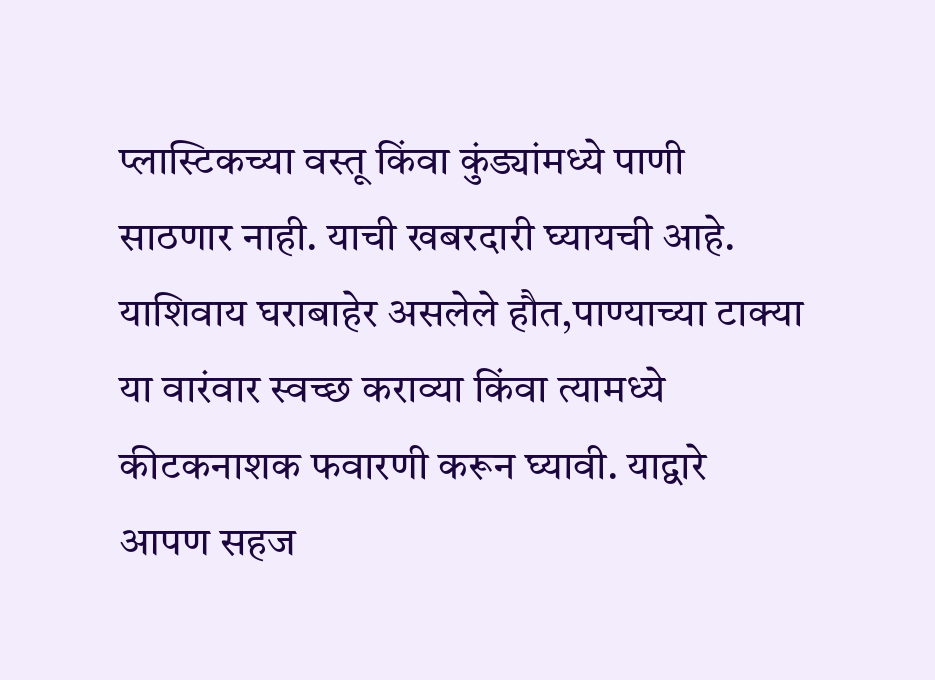प्लास्टिकच्या वस्तू किंवा कुंड्यांमध्ये पाणी साठणार नाही. याची खबरदारी घ्यायची आहे. याशिवाय घराबाहेर असलेले हौत,पाण्याच्या टाक्या या वारंवार स्वच्छ कराव्या किंवा त्यामध्ये कीटकनाशक फवारणी करून घ्यावी. याद्वारे आपण सहज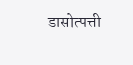डासोत्पत्ती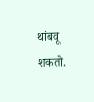थांबवू शकतो.